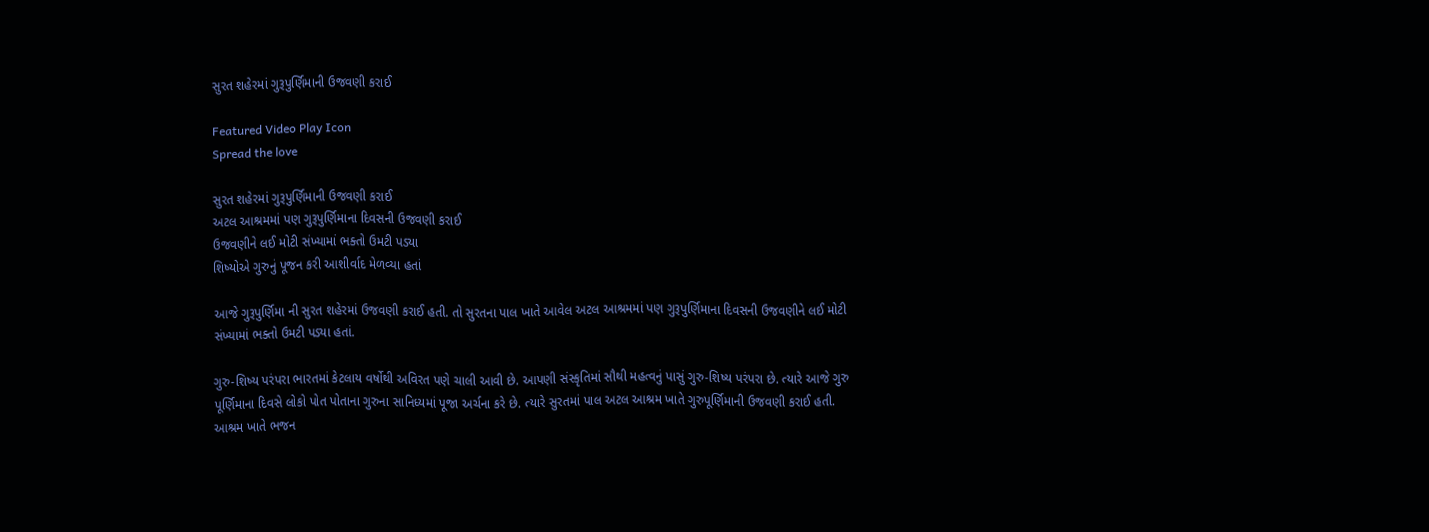સુરત શહેરમાં ગુરૂપુર્ણિમાની ઉજવણી કરાઈ

Featured Video Play Icon
Spread the love

સુરત શહેરમાં ગુરૂપુર્ણિમાની ઉજવણી કરાઈ
અટલ આશ્રમમાં પણ ગુરૂપુર્ણિમાના દિવસની ઉજવણી કરાઈ
ઉજવણીને લઈ મોટી સંખ્યામાં ભક્તો ઉમટી પડ્યા
શિષ્યોએ ગુરુનું પૂજન કરી આશીર્વાદ મેળવ્યા હતાં

આજે ગુરૂપુર્ણિમા ની સુરત શહેરમાં ઉજવણી કરાઈ હતી. તો સુરતના પાલ ખાતે આવેલ અટલ આશ્રમમાં પણ ગુરૂપુર્ણિમાના દિવસની ઉજવણીને લઈ મોટી સંખ્યામાં ભક્તો ઉમટી પડ્યા હતાં.

ગુરુ-શિષ્ય પરંપરા ભારતમાં કેટલાય વર્ષોથી અવિરત પણે ચાલી આવી છે. આપણી સંસ્કૃતિમાં સૌથી મહત્વનું પાસું ગુરુ-શિષ્ય પરંપરા છે. ત્યારે આજે ગુરુ પૂર્ણિમાના દિવસે લોકો પોત પોતાના ગુરુના સાનિધ્યમાં પૂજા અર્ચના કરે છે. ત્યારે સુરતમાં પાલ અટલ આશ્રમ ખાતે ગુરુપૂર્ણિમાની ઉજવણી કરાઈ હતી. આશ્રમ ખાતે ભજન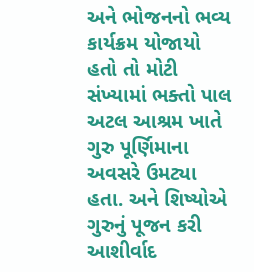અને ભોજનનો ભવ્ય કાર્યક્રમ યોજાયો હતો તો મોટી સંખ્યામાં ભક્તો પાલ અટલ આશ્રમ ખાતે ગુરુ પૂર્ણિમાના અવસરે ઉમટ્યા હતા. અને શિષ્યોએ ગુરુનું પૂજન કરી આશીર્વાદ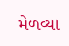મેળવ્યા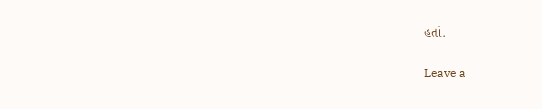હતાં.

Leave a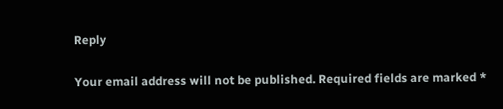Reply

Your email address will not be published. Required fields are marked *